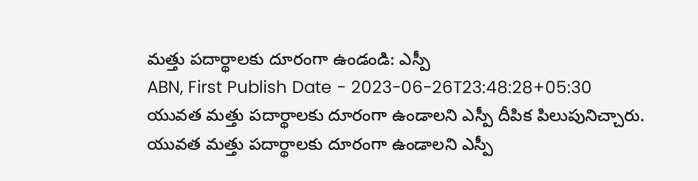మత్తు పదార్థాలకు దూరంగా ఉండండి: ఎస్పీ
ABN, First Publish Date - 2023-06-26T23:48:28+05:30
యువత మత్తు పదార్థాలకు దూరంగా ఉండాలని ఎస్పీ దీపిక పిలుపునిచ్చారు.
యువత మత్తు పదార్థాలకు దూరంగా ఉండాలని ఎస్పీ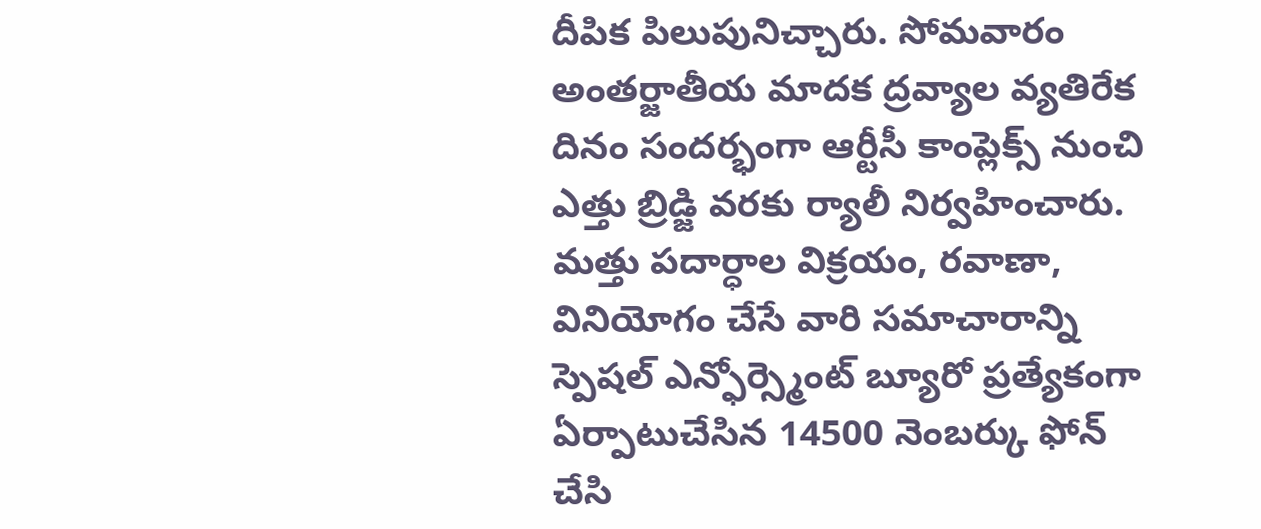దీపిక పిలుపునిచ్చారు. సోమవారం అంతర్జాతీయ మాదక ద్రవ్యాల వ్యతిరేక దినం సందర్భంగా ఆర్టీసీ కాంప్లెక్స్ నుంచి ఎత్తు బ్రిడ్జి వరకు ర్యాలీ నిర్వహించారు. మత్తు పదార్ధాల విక్రయం, రవాణా, వినియోగం చేసే వారి సమాచారాన్ని స్పెషల్ ఎన్ఫోర్స్మెంట్ బ్యూరో ప్రత్యేకంగా ఏర్పాటుచేసిన 14500 నెంబర్కు ఫోన్ చేసి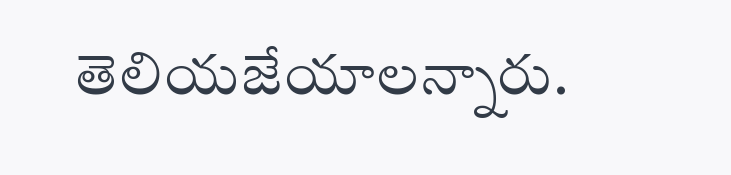తెలియజేయాలన్నారు.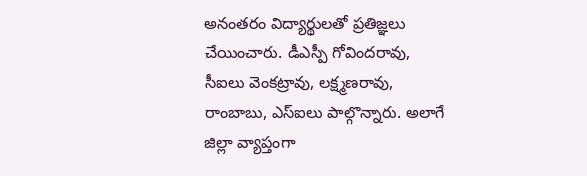అనంతరం విద్యార్థులతో ప్రతిజ్ఞలు చేయించారు. డీఎస్పీ గోవిందరావు, సీఐలు వెంకట్రావు, లక్ష్మణరావు, రాంబాబు, ఎస్ఐలు పాల్గొన్నారు. అలాగే జిల్లా వ్యాప్తంగా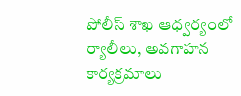పోలీస్ శాఖ ఆధ్వర్యంలో ర్యాలీలు, అవగాహన కార్యక్రమాలు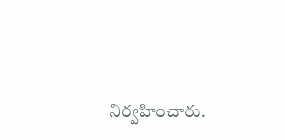నిర్వహించారు.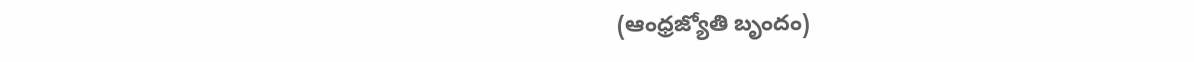(ఆంధ్రజ్యోతి బృందం)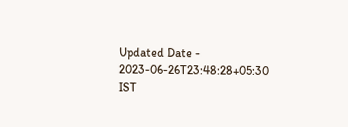Updated Date - 2023-06-26T23:48:28+05:30 IST